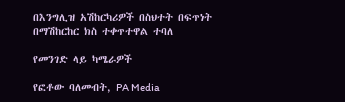በእንግሊዝ አሽከርካሪዎች በስህተት በፍጥነት በማሽከርከር ክስ ተቀጥተዋል ተባለ

የመንገድ ላይ ካሜራዎች

የፎቶው ባለመብት, PA Media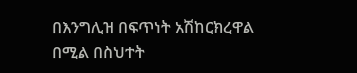በእንግሊዝ በፍጥነት አሽከርክረዋል በሚል በስህተት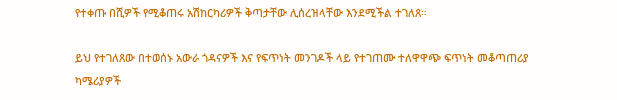የተቀጡ በሺዎች የሚቆጠሩ አሽከርካሪዎች ቅጣታቸው ሊሰረዝላቸው እንደሚችል ተገለጸ።

ይህ የተገለጸው በተወሰኑ አውራ ጎዳናዎች እና የፍጥነት መንገዶች ላይ የተገጠሙ ተለዋዋጭ ፍጥነት መቆጣጠሪያ ካሜሪያዎች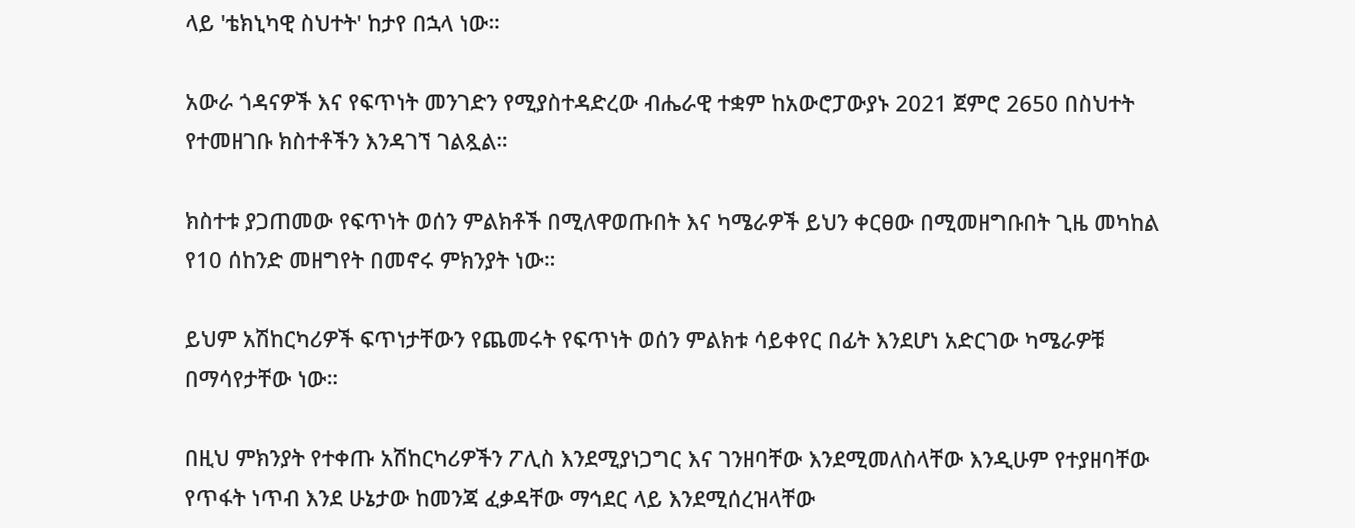ላይ 'ቴክኒካዊ ስህተት' ከታየ በኋላ ነው።

አውራ ጎዳናዎች እና የፍጥነት መንገድን የሚያስተዳድረው ብሔራዊ ተቋም ከአውሮፓውያኑ 2021 ጀምሮ 2650 በስህተት የተመዘገቡ ክስተቶችን እንዳገኘ ገልጿል።

ክስተቱ ያጋጠመው የፍጥነት ወሰን ምልክቶች በሚለዋወጡበት እና ካሜራዎች ይህን ቀርፀው በሚመዘግቡበት ጊዜ መካከል የ10 ሰከንድ መዘግየት በመኖሩ ምክንያት ነው።

ይህም አሽከርካሪዎች ፍጥነታቸውን የጨመሩት የፍጥነት ወሰን ምልክቱ ሳይቀየር በፊት እንደሆነ አድርገው ካሜራዎቹ በማሳየታቸው ነው።

በዚህ ምክንያት የተቀጡ አሽከርካሪዎችን ፖሊስ እንደሚያነጋግር እና ገንዘባቸው እንደሚመለስላቸው እንዲሁም የተያዘባቸው የጥፋት ነጥብ እንደ ሁኔታው ከመንጃ ፈቃዳቸው ማኅደር ላይ እንደሚሰረዝላቸው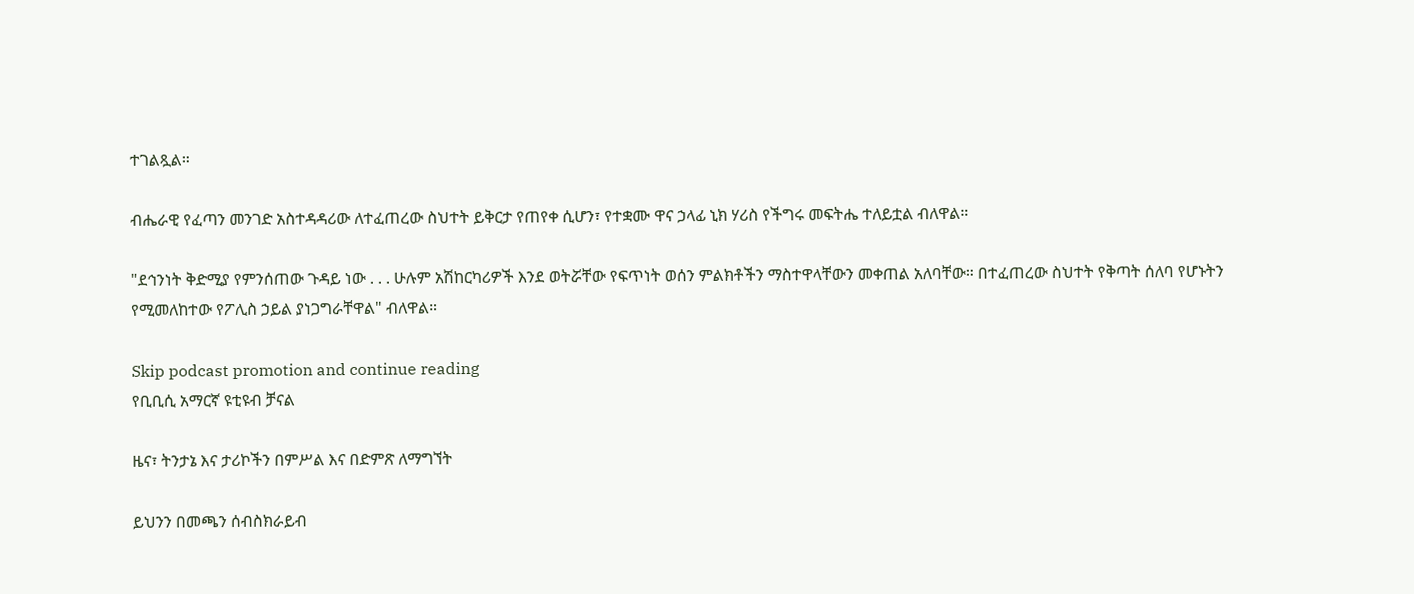ተገልጿል።

ብሔራዊ የፈጣን መንገድ አስተዳዳሪው ለተፈጠረው ስህተት ይቅርታ የጠየቀ ሲሆን፣ የተቋሙ ዋና ኃላፊ ኒክ ሃሪስ የችግሩ መፍትሔ ተለይቷል ብለዋል።

"ደኅንነት ቅድሚያ የምንሰጠው ጉዳይ ነው . . . ሁሉም አሽከርካሪዎች እንደ ወትሯቸው የፍጥነት ወሰን ምልክቶችን ማስተዋላቸውን መቀጠል አለባቸው። በተፈጠረው ስህተት የቅጣት ሰለባ የሆኑትን የሚመለከተው የፖሊስ ኃይል ያነጋግራቸዋል" ብለዋል።

Skip podcast promotion and continue reading
የቢቢሲ አማርኛ ዩቲዩብ ቻናል

ዜና፣ ትንታኔ እና ታሪኮችን በምሥል እና በድምጽ ለማግኘት

ይህንን በመጫን ሰብስክራይብ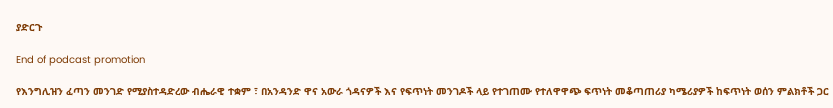ያድርጉ

End of podcast promotion

የእንግሊዝን ፈጣን መንገድ የሚያስተዳድረው ብሔራዊ ተቋም ፣ በአንዳንድ ዋና አውራ ጎዳናዎች እና የፍጥነት መንገዶች ላይ የተገጠሙ የተለዋዋጭ ፍጥነት መቆጣጠሪያ ካሜሪያዎች ከፍጥነት ወሰን ምልክቶች ጋር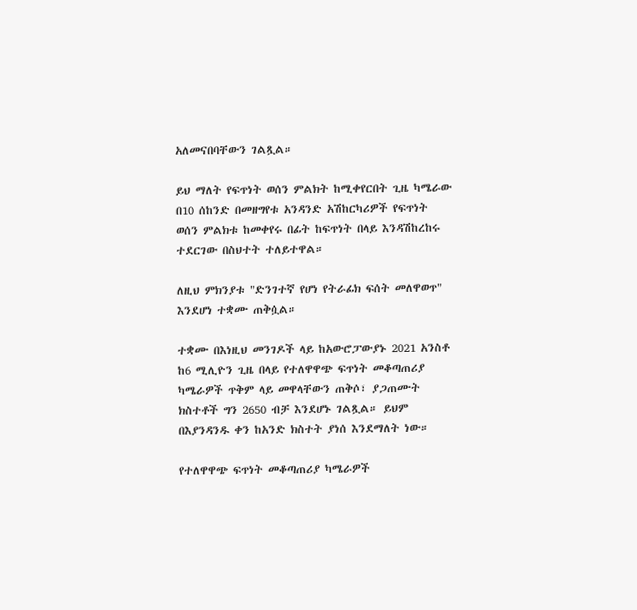አለመናበባቸውን ገልጿል።

ይህ ማለት የፍጥነት ወሰን ምልክት ከሚቀየርበት ጊዜ ካሜራው በ10 ሰከንድ በመዘግየቱ አንዳንድ አሽከርካሪዎች የፍጥነት ወሰን ምልክቱ ከመቀየሩ በፊት ከፍጥነት በላይ እንዳሽከረከሩ ተደርገው በስህተት ተለይተዋል።

ለዚህ ምክንያቱ "ድንገተኛ የሆነ የትራፊክ ፍሰት መለዋወጥ" እንደሆነ ተቋሙ ጠቅሷል።

ተቋሙ በእነዚህ መንገዶች ላይ ከአውሮፓውያኑ 2021 አንስቶ ከ6 ሚሊዮን ጊዜ በላይ የተለዋዋጭ ፍጥነት መቆጣጠሪያ ካሜራዎች ጥቅም ላይ መዋላቸውን ጠቅሶ፣ ያጋጠሙት ክስተቶች ግን 2650 ብቻ እንደሆኑ ገልጿል። ይህም በእያንዳንዱ ቀን ከአንድ ክስተት ያነሰ እንደማለት ነው።

የተለዋዋጭ ፍጥነት መቆጣጠሪያ ካሜራዎች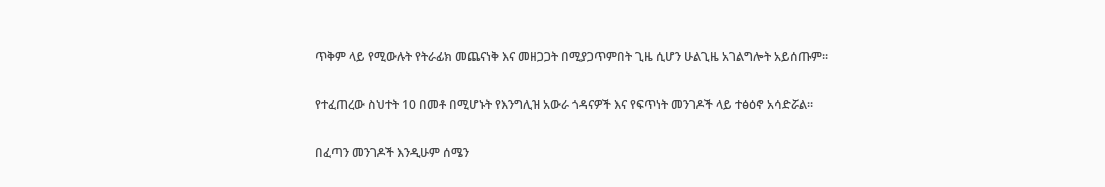ጥቅም ላይ የሚውሉት የትራፊክ መጨናነቅ እና መዘጋጋት በሚያጋጥምበት ጊዜ ሲሆን ሁልጊዜ አገልግሎት አይሰጡም።

የተፈጠረው ስህተት 10 በመቶ በሚሆኑት የእንግሊዝ አውራ ጎዳናዎች እና የፍጥነት መንገዶች ላይ ተፅዕኖ አሳድሯል።

በፈጣን መንገዶች እንዲሁም ሰሜን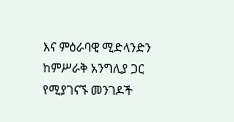እና ምዕራባዊ ሚድላንድን ከምሥራቅ አንግሊያ ጋር የሚያገናኙ መንገዶች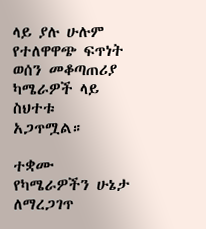ላይ ያሉ ሁሉም የተለዋዋጭ ፍጥነት ወሰን መቆጣጠሪያ ካሜራዎች ላይ ስህተቱ አጋጥሟል።

ተቋሙ የካሜራዎችን ሁኔታ ለማረጋገጥ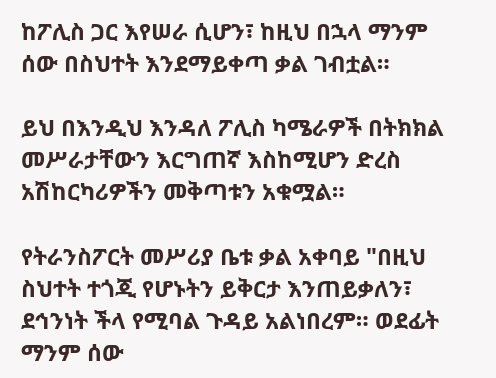ከፖሊስ ጋር እየሠራ ሲሆን፣ ከዚህ በኋላ ማንም ሰው በስህተት እንደማይቀጣ ቃል ገብቷል።

ይህ በእንዲህ እንዳለ ፖሊስ ካሜራዎች በትክክል መሥራታቸውን እርግጠኛ እስከሚሆን ድረስ አሽከርካሪዎችን መቅጣቱን አቁሟል።

የትራንስፖርት መሥሪያ ቤቱ ቃል አቀባይ "በዚህ ስህተት ተጎጂ የሆኑትን ይቅርታ እንጠይቃለን፣ ደኅንነት ችላ የሚባል ጉዳይ አልነበረም። ወደፊት ማንም ሰው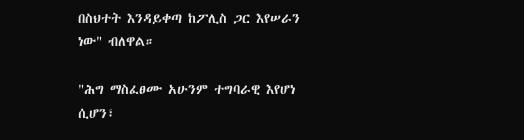በስህተት እንዳይቀጣ ከፖሊስ ጋር እየሠራን ነው" ብለዋል።

"ሕግ ማስፈፀሙ አሁንም ተግባራዊ እየሆነ ሲሆን፣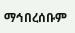ማኅበረሰቡም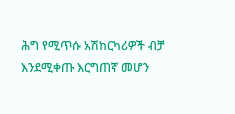ሕግ የሚጥሱ አሽከርካሪዎች ብቻ እንደሚቀጡ እርግጠኛ መሆን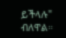ይችላሉ" ብለዋል።